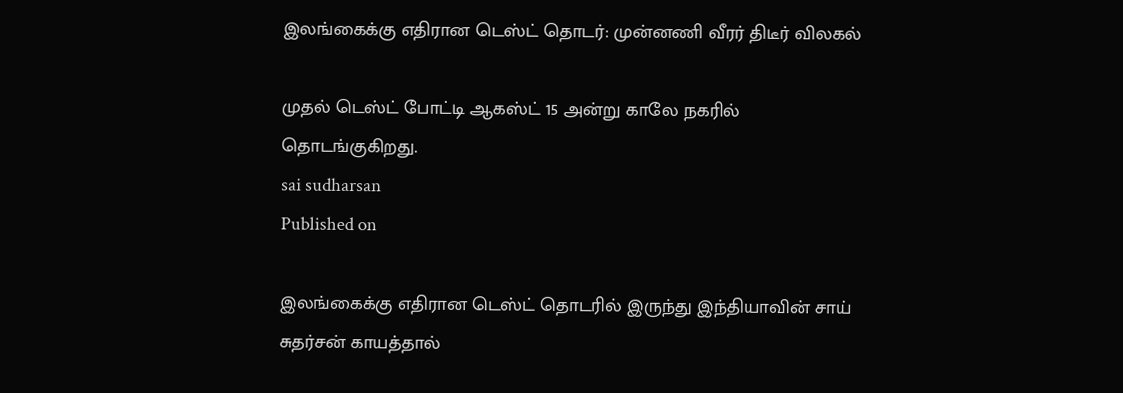இலங்கைக்கு எதிரான டெஸ்ட் தொடர்: முன்னணி வீரர் திடீர் விலகல்

முதல் டெஸ்ட் போட்டி ஆகஸ்ட் 15 அன்று காலே நகரில் தொடங்குகிறது.
sai sudharsan
Published on

இலங்கைக்கு எதிரான டெஸ்ட் தொடரில் இருந்து இந்தியாவின் சாய் சுதர்சன் காயத்தால்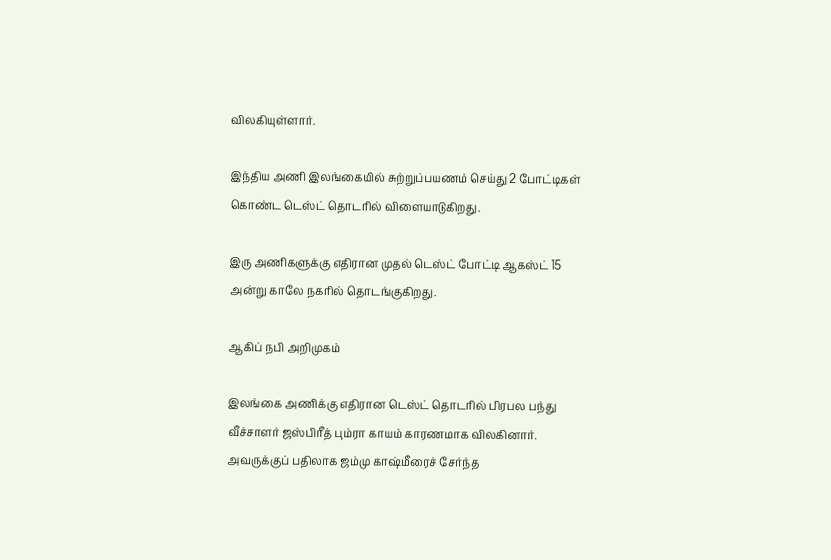விலகியுள்ளார்.

இந்திய அணி இலங்கையில் சுற்றுப்பயணம் செய்து 2 போட்டிகள் கொண்ட டெஸ்ட் தொடரில் விளையாடுகிறது.

இரு அணிகளுக்கு எதிரான முதல் டெஸ்ட் போட்டி ஆகஸ்ட் 15 அன்று காலே நகரில் தொடங்குகிறது.

ஆகிப் நபி அறிமுகம்

இலங்கை அணிக்கு எதிரான டெஸ்ட் தொடரில் பிரபல பந்து வீச்சாளர் ஜஸ்பிரீத் பும்ரா காயம் காரணமாக விலகினார். அவருக்குப் பதிலாக ஜம்மு காஷ்மீரைச் சேர்ந்த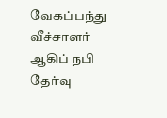வேகப்பந்து வீச்சாளர் ஆகிப் நபி தேர்வு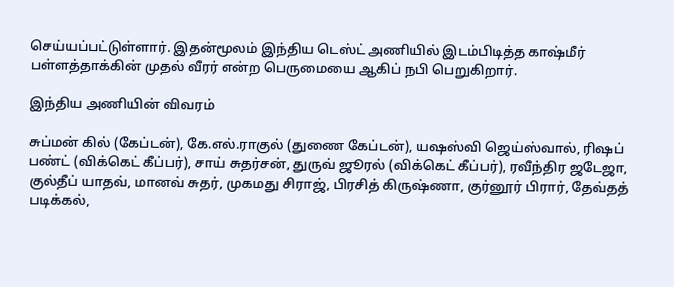செய்யப்பட்டுள்ளார். இதன்மூலம் இந்திய டெஸ்ட் அணியில் இடம்பிடித்த காஷ்மீர் பள்ளத்தாக்கின் முதல் வீரர் என்ற பெருமையை ஆகிப் நபி பெறுகிறார்.

இந்திய அணியின் விவரம்

சுப்மன் கில் (கேப்டன்), கே.எல்.ராகுல் (துணை கேப்டன்), யஷஸ்வி ஜெய்ஸ்வால், ரிஷப் பண்ட் (விக்கெட் கீப்பர்), சாய் சுதர்சன், துருவ் ஜூரல் (விக்கெட் கீப்பர்), ரவீந்திர ஜடேஜா, குல்தீப் யாதவ், மானவ் சுதர், முகமது சிராஜ், பிரசித் கிருஷ்ணா, குர்னூர் பிரார், தேவ்தத் படிக்கல்,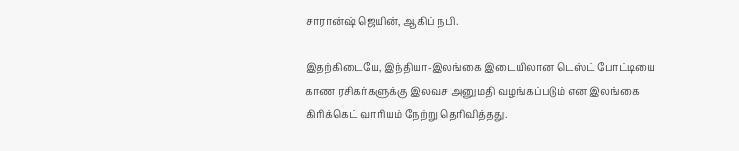சாரான்ஷ் ஜெயின், ஆகிப் நபி.

இதற்கிடையே, இந்தியா-இலங்கை இடையிலான டெஸ்ட் போட்டியை காண ரசிகர்களுக்கு இலவச அனுமதி வழங்கப்படும் என இலங்கை கிரிக்கெட் வாரியம் நேற்று தெரிவித்தது.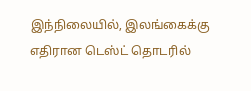இந்நிலையில், இலங்கைக்கு எதிரான டெஸ்ட் தொடரில்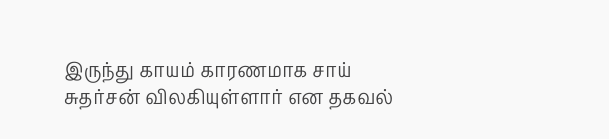இருந்து காயம் காரணமாக சாய் சுதர்சன் விலகியுள்ளார் என தகவல்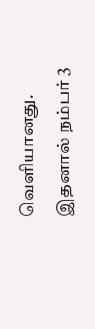வெளியானது. இதனால் நம்பர் 3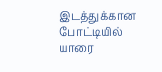இடத்துக்கான போட்டியில் யாரை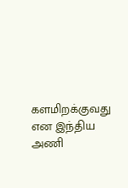களமிறக்குவது என இந்திய அணி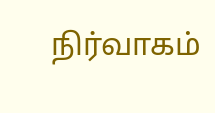நிர்வாகம்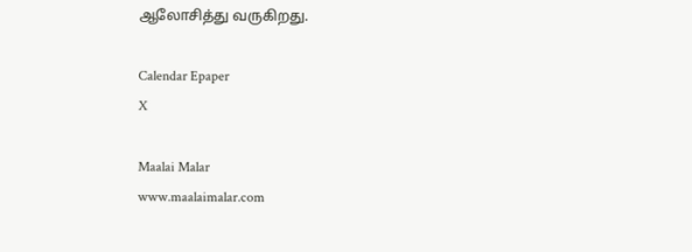ஆலோசித்து வருகிறது.

Calendar Epaper
X

Maalai Malar
www.maalaimalar.com